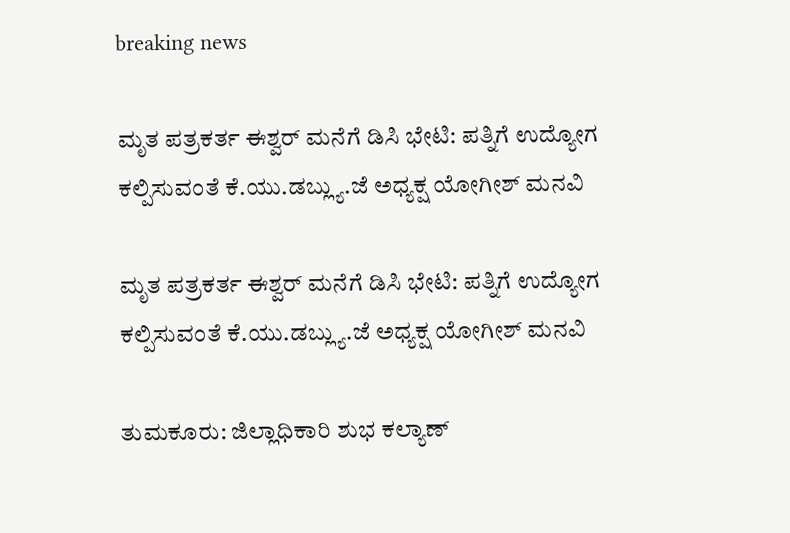breaking news

ಮೃತ ಪತ್ರಕರ್ತ ಈಶ್ವರ್ ಮನೆಗೆ ಡಿಸಿ ಭೇಟಿ: ಪತ್ನಿಗೆ ಉದ್ಯೋಗ ಕಲ್ಪಿಸುವಂತೆ ಕೆ.ಯು.ಡಬ್ಲ್ಯು.ಜೆ ಅಧ್ಯಕ್ಷ ಯೋಗೀಶ್ ಮನವಿ

ಮೃತ ಪತ್ರಕರ್ತ ಈಶ್ವರ್ ಮನೆಗೆ ಡಿಸಿ ಭೇಟಿ: ಪತ್ನಿಗೆ ಉದ್ಯೋಗ ಕಲ್ಪಿಸುವಂತೆ ಕೆ.ಯು.ಡಬ್ಲ್ಯು.ಜೆ ಅಧ್ಯಕ್ಷ ಯೋಗೀಶ್ ಮನವಿ

ತುಮಕೂರು: ಜಿಲ್ಲಾಧಿಕಾರಿ ಶುಭ ಕಲ್ಯಾಣ್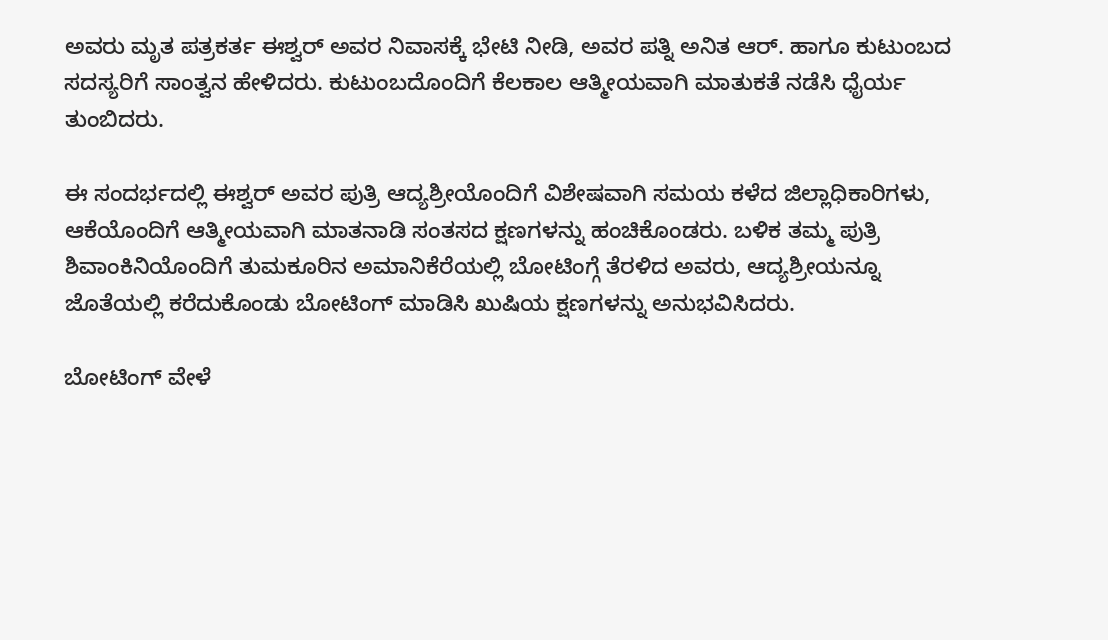ಅವರು ಮೃತ ಪತ್ರಕರ್ತ ಈಶ್ವರ್ ಅವರ ನಿವಾಸಕ್ಕೆ ಭೇಟಿ ನೀಡಿ, ಅವರ ಪತ್ನಿ ಅನಿತ ಆರ್. ಹಾಗೂ ಕುಟುಂಬದ ಸದಸ್ಯರಿಗೆ ಸಾಂತ್ವನ ಹೇಳಿದರು. ಕುಟುಂಬದೊಂದಿಗೆ ಕೆಲಕಾಲ ಆತ್ಮೀಯವಾಗಿ ಮಾತುಕತೆ ನಡೆಸಿ ಧೈರ್ಯ ತುಂಬಿದರು.

ಈ ಸಂದರ್ಭದಲ್ಲಿ ಈಶ್ವರ್ ಅವರ ಪುತ್ರಿ ಆದ್ಯಶ್ರೀಯೊಂದಿಗೆ ವಿಶೇಷವಾಗಿ ಸಮಯ ಕಳೆದ ಜಿಲ್ಲಾಧಿಕಾರಿಗಳು, ಆಕೆಯೊಂದಿಗೆ ಆತ್ಮೀಯವಾಗಿ ಮಾತನಾಡಿ ಸಂತಸದ ಕ್ಷಣಗಳನ್ನು ಹಂಚಿಕೊಂಡರು. ಬಳಿಕ ತಮ್ಮ ಪುತ್ರಿ ಶಿವಾಂಕಿನಿಯೊಂದಿಗೆ ತುಮಕೂರಿನ ಅಮಾನಿಕೆರೆಯಲ್ಲಿ ಬೋಟಿಂಗ್ಗೆ ತೆರಳಿದ ಅವರು, ಆದ್ಯಶ್ರೀಯನ್ನೂ ಜೊತೆಯಲ್ಲಿ ಕರೆದುಕೊಂಡು ಬೋಟಿಂಗ್ ಮಾಡಿಸಿ ಖುಷಿಯ ಕ್ಷಣಗಳನ್ನು ಅನುಭವಿಸಿದರು.

ಬೋಟಿಂಗ್ ವೇಳೆ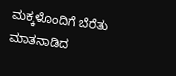ಮಕ್ಕಳೊಂದಿಗೆ ಬೆರೆತು ಮಾತನಾಡಿದ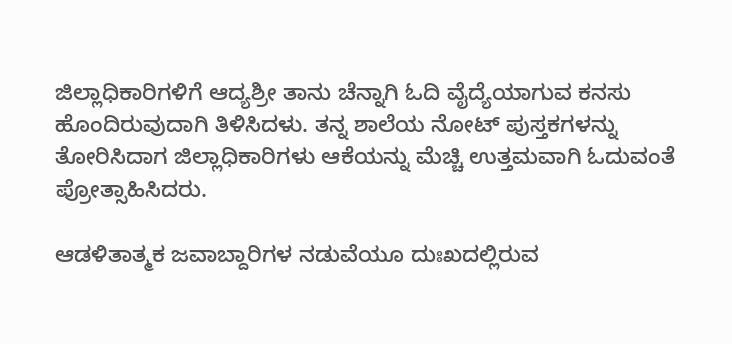ಜಿಲ್ಲಾಧಿಕಾರಿಗಳಿಗೆ ಆದ್ಯಶ್ರೀ ತಾನು ಚೆನ್ನಾಗಿ ಓದಿ ವೈದ್ಯೆಯಾಗುವ ಕನಸು ಹೊಂದಿರುವುದಾಗಿ ತಿಳಿಸಿದಳು. ತನ್ನ ಶಾಲೆಯ ನೋಟ್ ಪುಸ್ತಕಗಳನ್ನು ತೋರಿಸಿದಾಗ ಜಿಲ್ಲಾಧಿಕಾರಿಗಳು ಆಕೆಯನ್ನು ಮೆಚ್ಚಿ ಉತ್ತಮವಾಗಿ ಓದುವಂತೆ ಪ್ರೋತ್ಸಾಹಿಸಿದರು.

ಆಡಳಿತಾತ್ಮಕ ಜವಾಬ್ದಾರಿಗಳ ನಡುವೆಯೂ ದುಃಖದಲ್ಲಿರುವ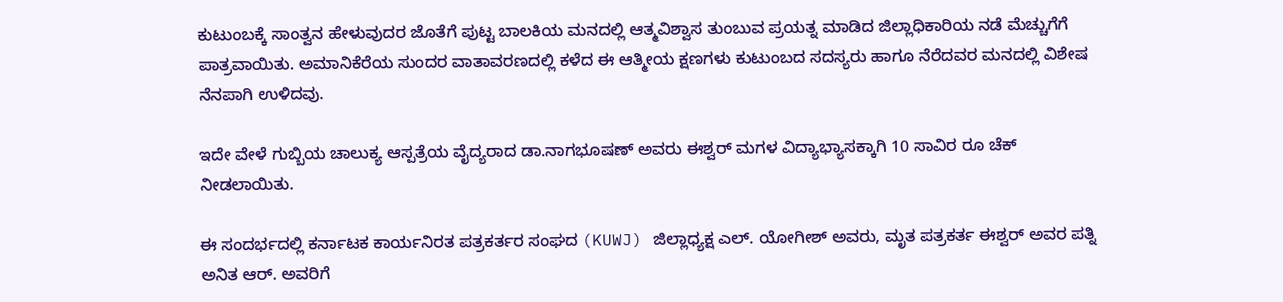ಕುಟುಂಬಕ್ಕೆ ಸಾಂತ್ವನ ಹೇಳುವುದರ ಜೊತೆಗೆ ಪುಟ್ಟ ಬಾಲಕಿಯ ಮನದಲ್ಲಿ ಆತ್ಮವಿಶ್ವಾಸ ತುಂಬುವ ಪ್ರಯತ್ನ ಮಾಡಿದ ಜಿಲ್ಲಾಧಿಕಾರಿಯ ನಡೆ ಮೆಚ್ಚುಗೆಗೆ ಪಾತ್ರವಾಯಿತು. ಅಮಾನಿಕೆರೆಯ ಸುಂದರ ವಾತಾವರಣದಲ್ಲಿ ಕಳೆದ ಈ ಆತ್ಮೀಯ ಕ್ಷಣಗಳು ಕುಟುಂಬದ ಸದಸ್ಯರು ಹಾಗೂ ನೆರೆದವರ ಮನದಲ್ಲಿ ವಿಶೇಷ ನೆನಪಾಗಿ ಉಳಿದವು.

ಇದೇ ವೇಳೆ ಗುಬ್ಬಿಯ ಚಾಲುಕ್ಯ ಆಸ್ಪತ್ರೆಯ ವೈದ್ಯರಾದ ಡಾ.ನಾಗಭೂಷಣ್ ಅವರು ಈಶ್ವರ್ ಮಗಳ ವಿದ್ಯಾಭ್ಯಾಸಕ್ಕಾಗಿ 10 ಸಾವಿರ ರೂ ಚೆಕ್ ನೀಡಲಾಯಿತು.

ಈ ಸಂದರ್ಭದಲ್ಲಿ ಕರ್ನಾಟಕ ಕಾರ್ಯನಿರತ ಪತ್ರಕರ್ತರ ಸಂಘದ (KUWJ) ಜಿಲ್ಲಾಧ್ಯಕ್ಷ ಎಲ್. ಯೋಗೀಶ್ ಅವರು, ಮೃತ ಪತ್ರಕರ್ತ ಈಶ್ವರ್ ಅವರ ಪತ್ನಿ ಅನಿತ ಆರ್. ಅವರಿಗೆ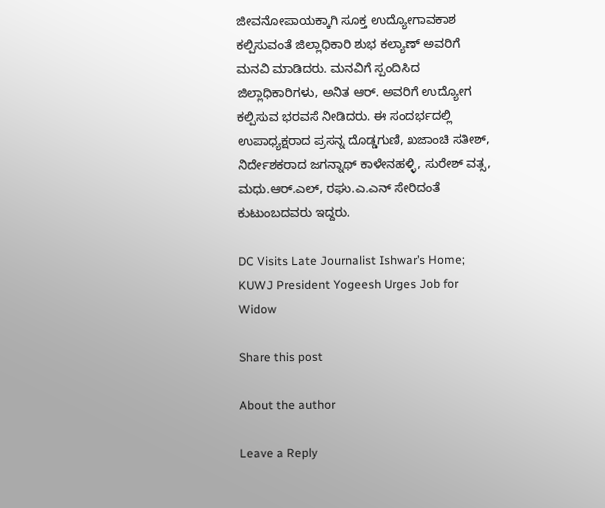ಜೀವನೋಪಾಯಕ್ಕಾಗಿ ಸೂಕ್ತ ಉದ್ಯೋಗಾವಕಾಶ ಕಲ್ಪಿಸುವಂತೆ ಜಿಲ್ಲಾಧಿಕಾರಿ ಶುಭ ಕಲ್ಯಾಣ್ ಅವರಿಗೆ ಮನವಿ ಮಾಡಿದರು. ಮನವಿಗೆ ಸ್ಪಂದಿಸಿದ ಜಿಲ್ಲಾಧಿಕಾರಿಗಳು, ಅನಿತ ಆರ್. ಅವರಿಗೆ ಉದ್ಯೋಗ ಕಲ್ಪಿಸುವ ಭರವಸೆ ನೀಡಿದರು. ಈ ಸಂದರ್ಭದಲ್ಲಿ ಉಪಾಧ್ಯಕ್ಷರಾದ ಪ್ರಸನ್ನ ದೊಡ್ಡಗುಣಿ, ಖಜಾಂಚಿ ಸತೀಶ್, ನಿರ್ದೇಶಕರಾದ ಜಗನ್ನಾಥ್ ಕಾಳೇನಹಳ್ಳಿ, ಸುರೇಶ್ ವತ್ಸ, ಮಧು.ಆರ್.ಎಲ್, ರಘು.ಎ.ಎನ್ ಸೇರಿದಂತೆ ಕುಟುಂಬದವರು ಇದ್ದರು.

DC Visits Late Journalist Ishwar’s Home; KUWJ President Yogeesh Urges Job for Widow

Share this post

About the author

Leave a Reply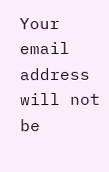Your email address will not be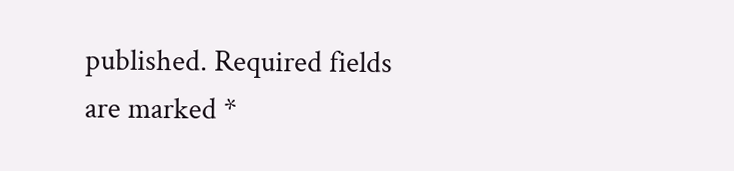published. Required fields are marked *